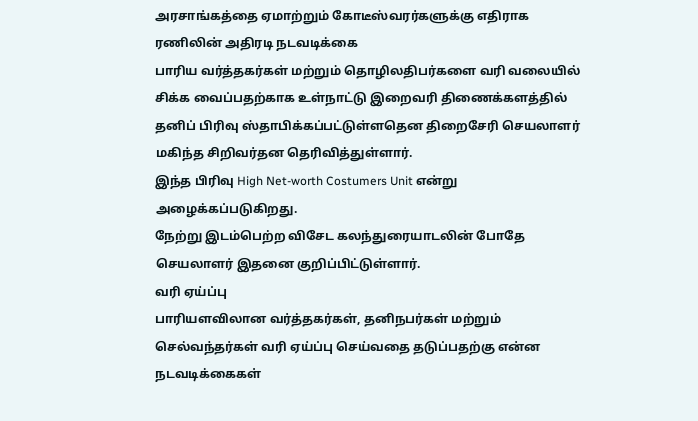அரசாங்கத்தை ஏமாற்றும் கோடீஸ்வரர்களுக்கு எதிராக ரணிலின் அதிரடி நடவடிக்கை
பாரிய வர்த்தகர்கள் மற்றும் தொழிலதிபர்களை வரி வலையில் சிக்க வைப்பதற்காக உள்நாட்டு இறைவரி திணைக்களத்தில் தனிப் பிரிவு ஸ்தாபிக்கப்பட்டுள்ளதென திறைசேரி செயலாளர் மகிந்த சிறிவர்தன தெரிவித்துள்ளார்.
இந்த பிரிவு High Net-worth Costumers Unit என்று அழைக்கப்படுகிறது.
நேற்று இடம்பெற்ற விசேட கலந்துரையாடலின் போதே செயலாளர் இதனை குறிப்பிட்டுள்ளார்.
வரி ஏய்ப்பு
பாரியளவிலான வர்த்தகர்கள், தனிநபர்கள் மற்றும் செல்வந்தர்கள் வரி ஏய்ப்பு செய்வதை தடுப்பதற்கு என்ன நடவடிக்கைகள்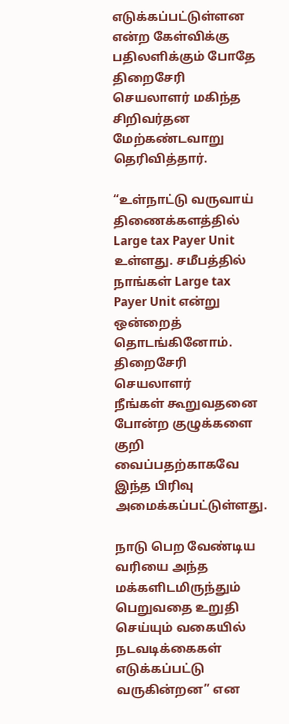எடுக்கப்பட்டுள்ளன என்ற கேள்விக்கு பதிலளிக்கும் போதே திறைசேரி செயலாளர் மகிந்த சிறிவர்தன மேற்கண்டவாறு தெரிவித்தார்.

“உள்நாட்டு வருவாய் திணைக்களத்தில் Large tax Payer Unit உள்ளது. சமீபத்தில் நாங்கள் Large tax Payer Unit என்று ஒன்றைத் தொடங்கினோம்.
திறைசேரி செயலாளர்
நீங்கள் கூறுவதனை போன்ற குழுக்களை குறி வைப்பதற்காகவே இந்த பிரிவு அமைக்கப்பட்டுள்ளது.

நாடு பெற வேண்டிய வரியை அந்த மக்களிடமிருந்தும் பெறுவதை உறுதி செய்யும் வகையில் நடவடிக்கைகள் எடுக்கப்பட்டு வருகின்றன” என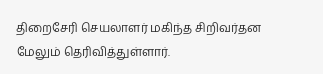திறைசேரி செயலாளர் மகிந்த சிறிவர்தன மேலும் தெரிவித்துள்ளார்.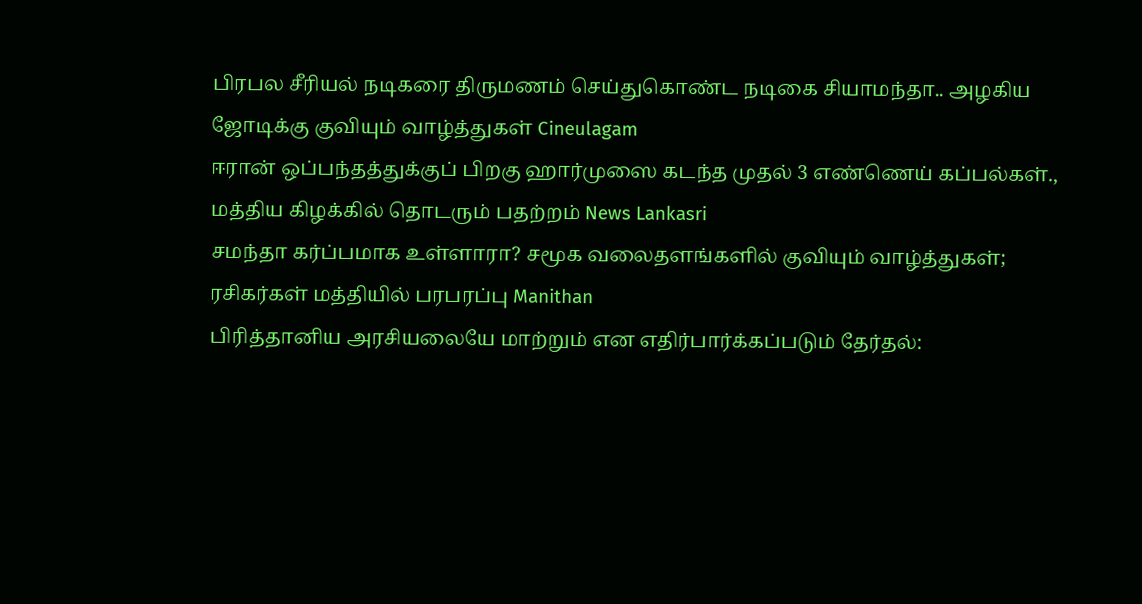பிரபல சீரியல் நடிகரை திருமணம் செய்துகொண்ட நடிகை சியாமந்தா.. அழகிய ஜோடிக்கு குவியும் வாழ்த்துகள் Cineulagam
ஈரான் ஒப்பந்தத்துக்குப் பிறகு ஹார்முஸை கடந்த முதல் 3 எண்ணெய் கப்பல்கள்., மத்திய கிழக்கில் தொடரும் பதற்றம் News Lankasri
சமந்தா கர்ப்பமாக உள்ளாரா? சமூக வலைதளங்களில் குவியும் வாழ்த்துகள்; ரசிகர்கள் மத்தியில் பரபரப்பு Manithan
பிரித்தானிய அரசியலையே மாற்றும் என எதிர்பார்க்கப்படும் தேர்தல்: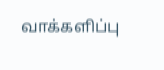வாக்களிப்பு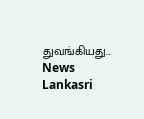துவங்கியது... News Lankasri